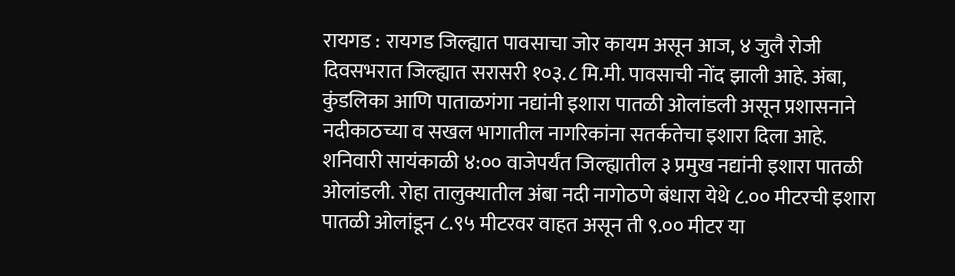रायगड : रायगड जिल्ह्यात पावसाचा जोर कायम असून आज, ४ जुलै रोजी दिवसभरात जिल्ह्यात सरासरी १०३.८ मि.मी. पावसाची नोंद झाली आहे. अंबा, कुंडलिका आणि पाताळगंगा नद्यांनी इशारा पातळी ओलांडली असून प्रशासनाने नदीकाठच्या व सखल भागातील नागरिकांना सतर्कतेचा इशारा दिला आहे.
शनिवारी सायंकाळी ४:०० वाजेपर्यंत जिल्ह्यातील ३ प्रमुख नद्यांनी इशारा पातळी ओलांडली. रोहा तालुक्यातील अंबा नदी नागोठणे बंधारा येथे ८.०० मीटरची इशारा पातळी ओलांडून ८.९५ मीटरवर वाहत असून ती ९.०० मीटर या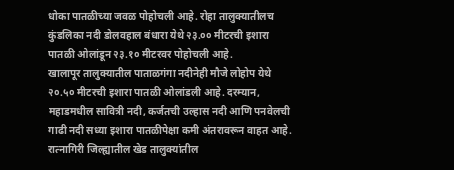धोका पातळीच्या जवळ पोहोचली आहे. रोहा तालुक्यातीलच कुंडलिका नदी डोलवहाल बंधारा येथे २३.०० मीटरची इशारा पातळी ओलांडून २३.१० मीटरवर पोहोचली आहे.
खालापूर तालुक्यातील पाताळगंगा नदीनेही मौजे लोहोप येथे २०.५० मीटरची इशारा पातळी ओलांडली आहे. दरम्यान, महाडमधील सावित्री नदी, कर्जतची उल्हास नदी आणि पनवेलची गाढी नदी सध्या इशारा पातळीपेक्षा कमी अंतरावरून वाहत आहे. रात्नागिरी जिल्ह्यातील खेड तालुक्यांतील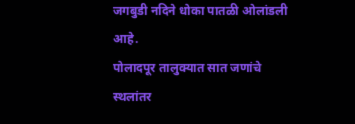जगबुडी नदिने धोका पातळी ओलांडली आहे.
पोलादपूर तालुक्यात सात जणांचे स्थलांतर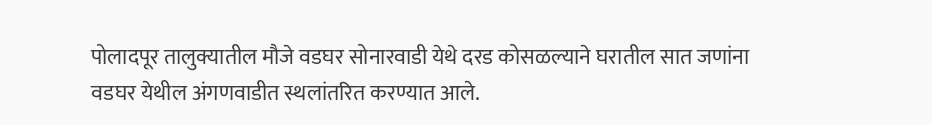पोलादपूर तालुक्यातील मौजे वडघर सोनारवाडी येथे दरड कोसळल्याने घरातील सात जणांना वडघर येथील अंगणवाडीत स्थलांतरित करण्यात आले.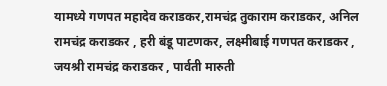यामध्ये गणपत महादेव कराडकर,रामचंद्र तुकाराम कराडकर, अनिल रामचंद्र कराडकर , हरी बंडू पाटणकर, लक्ष्मीबाई गणपत कराडकर , जयश्री रामचंद्र कराडकर , पार्वती मारुती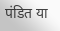पंडित या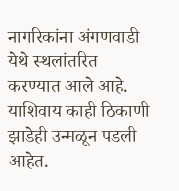नागरिकांना अंगणवाडी येथे स्थलांतरित करण्यात आले आहे. याशिवाय काही ठिकाणी झाडेही उन्मळून पडली आहेत.